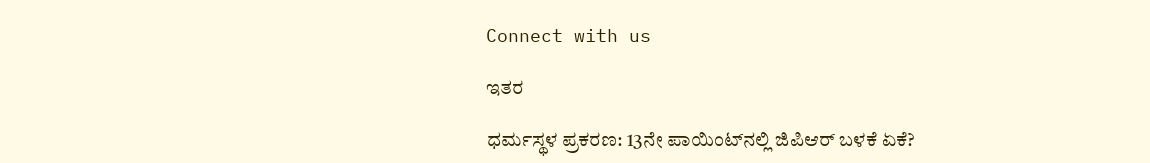Connect with us

ಇತರ

ಧರ್ಮಸ್ಥಳ ಪ್ರಕರಣ: 13ನೇ ಪಾಯಿಂಟ್‌ನಲ್ಲಿ ಜಿಪಿಆರ್‌ ಬಳಕೆ ಏಕೆ?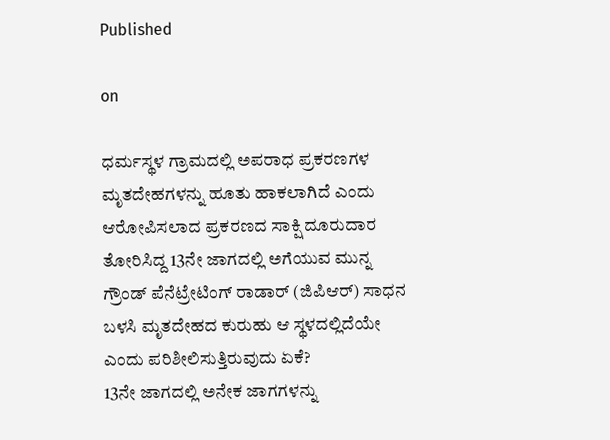Published

on

ಧರ್ಮಸ್ಥಳ ಗ್ರಾಮದಲ್ಲಿ ಅಪರಾಧ ಪ್ರಕರಣಗಳ ಮೃತದೇಹಗಳನ್ನು ಹೂತು ಹಾಕಲಾಗಿದೆ ಎಂದು ಆರೋಪಿಸಲಾದ ಪ್ರಕರಣದ ಸಾಕ್ಷಿ ದೂರುದಾರ ತೋರಿಸಿದ್ದ 13ನೇ ಜಾಗದಲ್ಲಿ ಅಗೆಯುವ ಮುನ್ನ ಗ್ರೌಂಡ್‌ ಪೆನೆಟ್ರೇಟಿಂಗ್‌ ರಾಡಾರ್‌ (ಜಿಪಿಆರ್‌) ಸಾಧನ ಬಳಸಿ ಮೃತದೇಹದ ಕುರುಹು ಆ ಸ್ಥಳದಲ್ಲಿದೆಯೇ ಎಂದು ಪರಿಶೀಲಿಸುತ್ತಿರುವುದು ಏಕೆ?
13ನೇ ಜಾಗದಲ್ಲಿ ಅನೇಕ ಜಾಗಗಳನ್ನು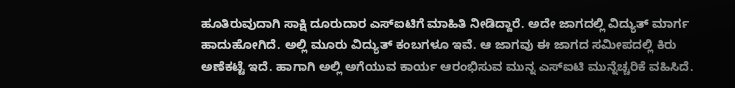ಹೂತಿರುವುದಾಗಿ ಸಾಕ್ಷಿ ದೂರುದಾರ ಎಸ್‌ಐಟಿಗೆ ಮಾಹಿತಿ ನೀಡಿದ್ದಾರೆ. ಅದೇ ಜಾಗದಲ್ಲಿ ವಿದ್ಯುತ್‌ ಮಾರ್ಗ ಹಾದುಹೋಗಿದೆ. ಅಲ್ಲಿ ಮೂರು ವಿದ್ಯುತ್ ಕಂಬಗಳೂ ಇವೆ. ಆ ಜಾಗವು ಈ ಜಾಗದ ಸಮೀಪದಲ್ಲಿ ಕಿರು ಅಣೆಕಟ್ಟೆ ಇದೆ. ಹಾಗಾಗಿ ಅಲ್ಲಿ ಅಗೆಯುವ ಕಾರ್ಯ ಆರಂಭಿಸುವ ಮುನ್ನ ಎಸ್‌ಐಟಿ ಮುನ್ನೆಚ್ಚರಿಕೆ ವಹಿಸಿದೆ.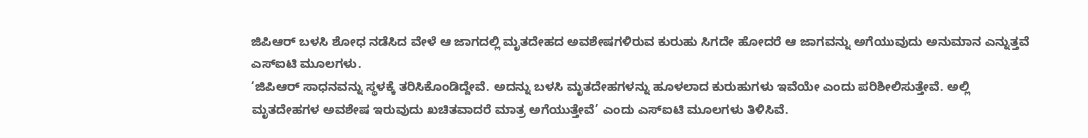ಜಿಪಿಆರ್‌ ಬಳಸಿ ಶೋಧ ನಡೆಸಿದ ವೇಳೆ ಆ ಜಾಗದಲ್ಲಿ ಮೃತದೇಹದ ಅವಶೇಷಗಳಿರುವ ಕುರುಹು ಸಿಗದೇ ಹೋದರೆ ಆ ಜಾಗವನ್ನು ಅಗೆಯುವುದು ಅನುಮಾನ ಎನ್ನುತ್ತವೆ ಎಸ್‌ಐಟಿ ಮೂಲಗಳು.
‘ಜಿಪಿಆರ್ ಸಾಧನವನ್ನು ಸ್ಥಳಕ್ಕೆ ತರಿಸಿಕೊಂಡಿದ್ದೇವೆ‌. ಅದನ್ನು ಬಳಸಿ ಮೃತದೇಹಗಳನ್ನು ಹೂಳಲಾದ ಕುರುಹುಗಳು ಇವೆಯೇ ಎಂದು ಪರಿಶೀಲಿಸುತ್ತೇವೆ. ಅಲ್ಲಿ ಮೃತದೇಹಗಳ ಅವಶೇಷ ಇರುವುದು ಖಚಿತವಾದರೆ ಮಾತ್ರ ಅಗೆಯುತ್ತೇವೆ’ ಎಂದು ಎಸ್‌ಐಟಿ ಮೂಲಗಳು ತಿಳಿಸಿವೆ.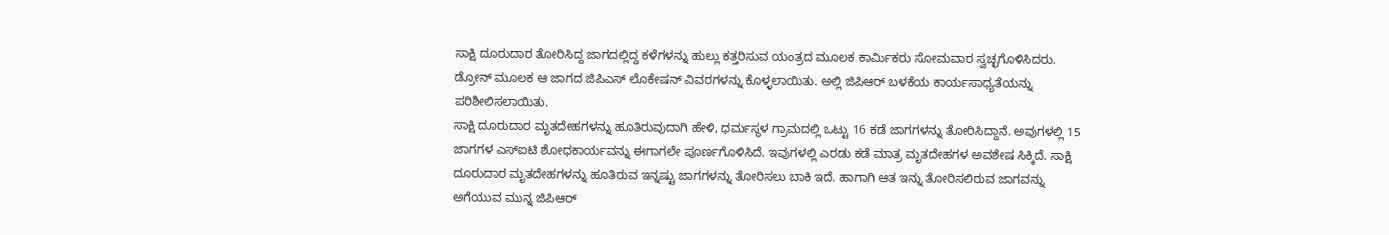ಸಾಕ್ಷಿ ದೂರುದಾರ ತೋರಿಸಿದ್ದ ಜಾಗದಲ್ಲಿದ್ದ ಕಳೆಗಳನ್ನು ಹುಲ್ಲು ಕತ್ತರಿಸುವ ಯಂತ್ರದ ಮೂಲಕ ಕಾರ್ಮಿಕರು ಸೋಮವಾರ ಸ್ವಚ್ಛಗೊಳಿಸಿದರು. ಡ್ರೋನ್ ಮೂಲಕ ಆ ಜಾಗದ ಜಿಪಿಎಸ್ ಲೊಕೇಷನ್ ವಿವರಗಳನ್ನು ಕೊಳ್ಳಲಾಯಿತು. ಅಲ್ಲಿ ಜಿಪಿಆರ್ ಬಳಕೆಯ ಕಾರ್ಯಸಾಧ್ಯತೆಯನ್ನು ಪರಿಶೀಲಿಸಲಾಯಿತು.
ಸಾಕ್ಷಿ ದೂರುದಾರ ಮೃತದೇಹಗಳನ್ನು ಹೂತಿರುವುದಾಗಿ ಹೇಳಿ, ಧರ್ಮಸ್ಥಳ ಗ್ರಾಮದಲ್ಲಿ ಒಟ್ಟು 16 ಕಡೆ ಜಾಗಗಳನ್ನು ತೋರಿಸಿದ್ದಾನೆ. ಅವುಗಳಲ್ಲಿ 15 ಜಾಗಗಳ ಎಸ್‌ಐಟಿ ಶೋಧಕಾರ್ಯವನ್ನು ಈಗಾಗಲೇ ಪೂರ್ಣಗೊಳಿಸಿದೆ. ಇವುಗಳಲ್ಲಿ ಎರಡು ಕಡೆ ಮಾತ್ರ ಮೃತದೇಹಗಳ ಅವಶೇಷ ಸಿಕ್ಕಿದೆ. ಸಾಕ್ಷಿ ದೂರುದಾರ ಮೃತದೇಹಗಳನ್ನು ಹೂತಿರುವ ಇನ್ನಷ್ಟು ಜಾಗಗಳನ್ನು ತೋರಿಸಲು ಬಾಕಿ ಇದೆ. ಹಾಗಾಗಿ ಆತ ಇನ್ನು ತೋರಿಸಲಿರುವ ಜಾಗವನ್ನು ಅಗೆಯುವ ಮುನ್ನ ಜಿಪಿಆರ್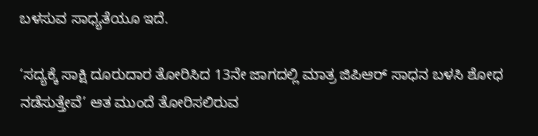ಬಳಸುವ ಸಾಧ್ಯತೆಯೂ ಇದೆ.

‘ಸದ್ಯಕ್ಕೆ ಸಾಕ್ಷಿ ದೂರುದಾರ ತೋರಿಸಿದ 13ನೇ ಜಾಗದಲ್ಲಿ ಮಾತ್ರ ಜಿಪಿಆರ್ ಸಾಧನ ಬಳಸಿ ಶೋಧ ನಡೆಸುತ್ತೇವೆ’ ಆತ ಮುಂದೆ ತೋರಿಸಲಿರುವ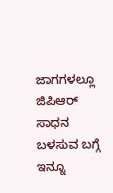ಜಾಗಗಳಲ್ಲೂ ಜಿಪಿಆರ್ ಸಾಧನ ಬಳಸುವ ಬಗ್ಗೆ ಇನ್ನೂ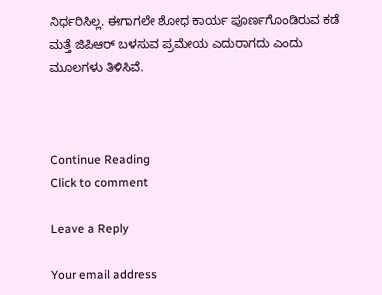ನಿರ್ಧರಿಸಿಲ್ಲ. ಈಗಾಗಲೇ ಶೋಧ ಕಾರ್ಯ ಪೂರ್ಣಗೊಂಡಿರುವ ಕಡೆ ಮತ್ತೆ ಜಿಪಿಆರ್ ಬಳಸುವ ಪ್ರಮೇಯ ಎದುರಾಗದು ಎಂದು ಮೂಲಗಳು ತಿಳಿಸಿವೆ.



Continue Reading
Click to comment

Leave a Reply

Your email address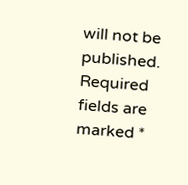will not be published. Required fields are marked *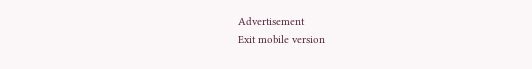Advertisement
Exit mobile version